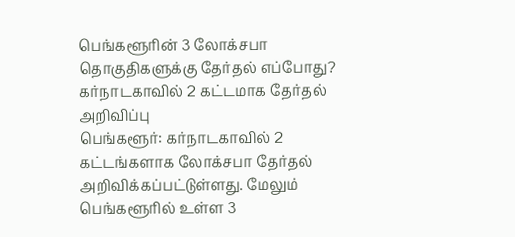பெங்களூரின் 3 லோக்சபா தொகுதிகளுக்கு தேர்தல் எப்போது? கர்நாடகாவில் 2 கட்டமாக தேர்தல் அறிவிப்பு
பெங்களூர்: கர்நாடகாவில் 2 கட்டங்களாக லோக்சபா தேர்தல் அறிவிக்கப்பட்டுள்ளது. மேலும் பெங்களூரில் உள்ள 3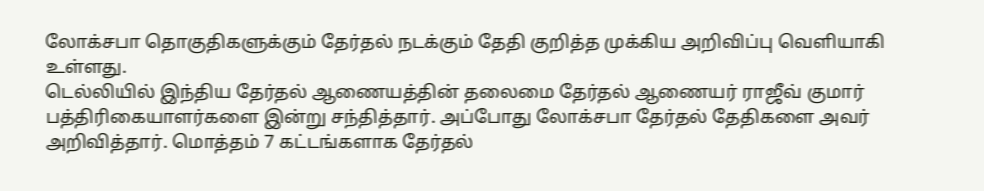லோக்சபா தொகுதிகளுக்கும் தேர்தல் நடக்கும் தேதி குறித்த முக்கிய அறிவிப்பு வெளியாகி உள்ளது.
டெல்லியில் இந்திய தேர்தல் ஆணையத்தின் தலைமை தேர்தல் ஆணையர் ராஜீவ் குமார் பத்திரிகையாளர்களை இன்று சந்தித்தார். அப்போது லோக்சபா தேர்தல் தேதிகளை அவர் அறிவித்தார். மொத்தம் 7 கட்டங்களாக தேர்தல்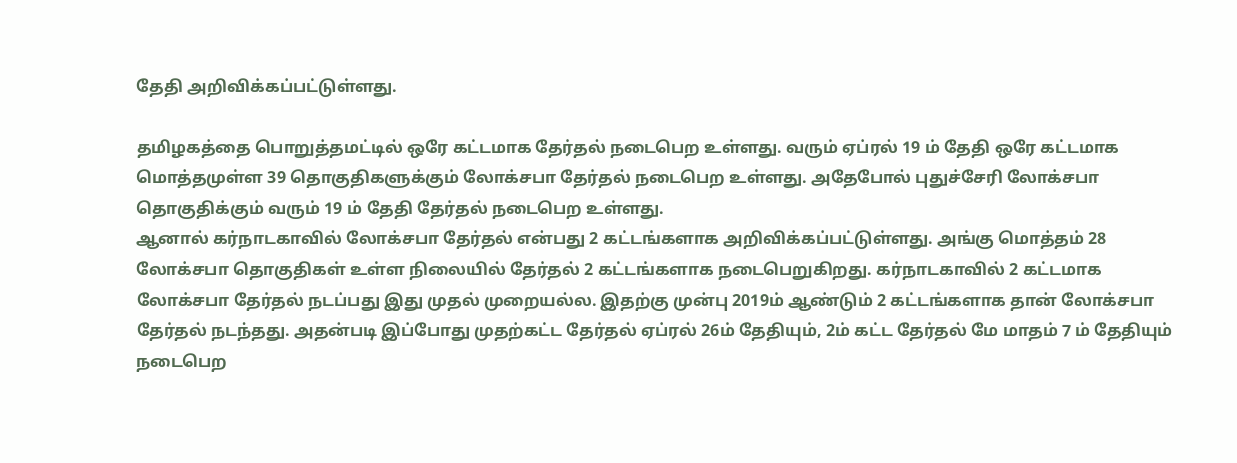தேதி அறிவிக்கப்பட்டுள்ளது.

தமிழகத்தை பொறுத்தமட்டில் ஒரே கட்டமாக தேர்தல் நடைபெற உள்ளது. வரும் ஏப்ரல் 19 ம் தேதி ஒரே கட்டமாக மொத்தமுள்ள 39 தொகுதிகளுக்கும் லோக்சபா தேர்தல் நடைபெற உள்ளது. அதேபோல் புதுச்சேரி லோக்சபா தொகுதிக்கும் வரும் 19 ம் தேதி தேர்தல் நடைபெற உள்ளது.
ஆனால் கர்நாடகாவில் லோக்சபா தேர்தல் என்பது 2 கட்டங்களாக அறிவிக்கப்பட்டுள்ளது. அங்கு மொத்தம் 28 லோக்சபா தொகுதிகள் உள்ள நிலையில் தேர்தல் 2 கட்டங்களாக நடைபெறுகிறது. கர்நாடகாவில் 2 கட்டமாக லோக்சபா தேர்தல் நடப்பது இது முதல் முறையல்ல. இதற்கு முன்பு 2019ம் ஆண்டும் 2 கட்டங்களாக தான் லோக்சபா தேர்தல் நடந்தது. அதன்படி இப்போது முதற்கட்ட தேர்தல் ஏப்ரல் 26ம் தேதியும், 2ம் கட்ட தேர்தல் மே மாதம் 7 ம் தேதியும் நடைபெற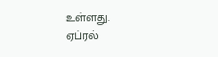உள்ளது.
ஏப்ரல்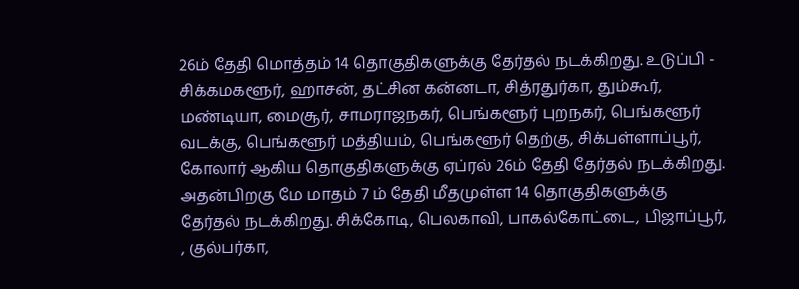26ம் தேதி மொத்தம் 14 தொகுதிகளுக்கு தேர்தல் நடக்கிறது. உடுப்பி - சிக்கமகளூர், ஹாசன், தட்சின கன்னடா, சித்ரதுர்கா, தும்கூர், மண்டியா, மைசூர், சாமராஜநகர், பெங்களூர் புறநகர், பெங்களூர் வடக்கு, பெங்களூர் மத்தியம், பெங்களூர் தெற்கு, சிக்பள்ளாப்பூர், கோலார் ஆகிய தொகுதிகளுக்கு ஏப்ரல் 26ம் தேதி தேர்தல் நடக்கிறது.
அதன்பிறகு மே மாதம் 7 ம் தேதி மீதமுள்ள 14 தொகுதிகளுக்கு தேர்தல் நடக்கிறது. சிக்கோடி, பெலகாவி, பாகல்கோட்டை, பிஜாப்பூர், , குல்பர்கா,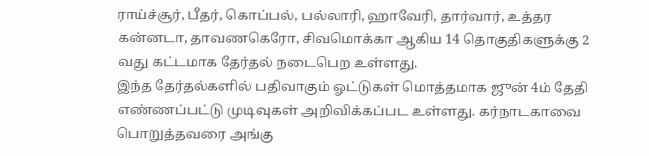ராய்ச்சூர், பீதர், கொப்பல், பல்லாரி, ஹாவேரி, தார்வார், உத்தர கன்னடா, தாவணகெரோ, சிவமொக்கா ஆகிய 14 தொகுதிகளுக்கு 2 வது கட்டமாக தேர்தல் நடைபெற உள்ளது.
இந்த தேர்தல்களில் பதிவாகும் ஓட்டுகள் மொத்தமாக ஜுன் 4ம் தேதி எண்ணப்பட்டு முடிவுகள் அறிவிக்கப்பட உள்ளது. கர்நாடகாவை பொறுத்தவரை அங்கு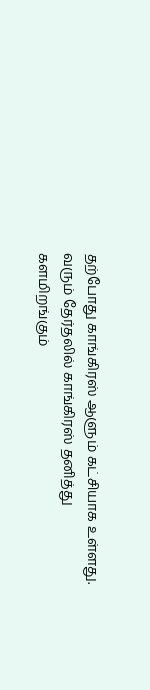தற்போது காங்கிரஸ் ஆளும் கட்சியாக உள்ளது. வரும் தேர்தலில் காங்கிரஸ் தனித்து களமிறங்கும்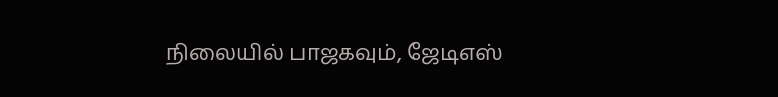நிலையில் பாஜகவும், ஜேடிஎஸ்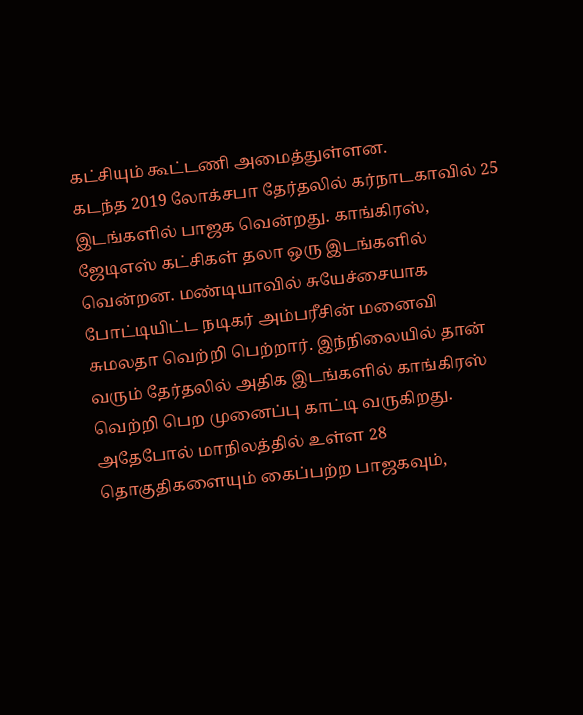கட்சியும் கூட்டணி அமைத்துள்ளன.
கடந்த 2019 லோக்சபா தேர்தலில் கர்நாடகாவில் 25 இடங்களில் பாஜக வென்றது. காங்கிரஸ், ஜேடிஎஸ் கட்சிகள் தலா ஒரு இடங்களில் வென்றன. மண்டியாவில் சுயேச்சையாக போட்டியிட்ட நடிகர் அம்பரீசின் மனைவி சுமலதா வெற்றி பெற்றார். இந்நிலையில் தான் வரும் தேர்தலில் அதிக இடங்களில் காங்கிரஸ் வெற்றி பெற முனைப்பு காட்டி வருகிறது. அதேபோல் மாநிலத்தில் உள்ள 28 தொகுதிகளையும் கைப்பற்ற பாஜகவும்,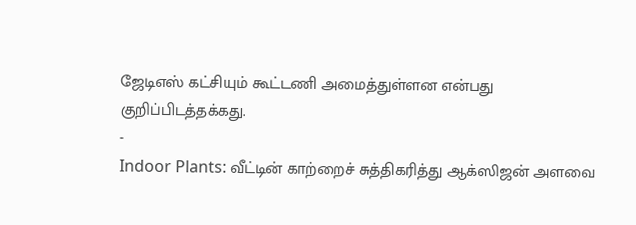ஜேடிஎஸ் கட்சியும் கூட்டணி அமைத்துள்ளன என்பது குறிப்பிடத்தக்கது.
-
Indoor Plants: வீட்டின் காற்றைச் சுத்திகரித்து ஆக்ஸிஜன் அளவை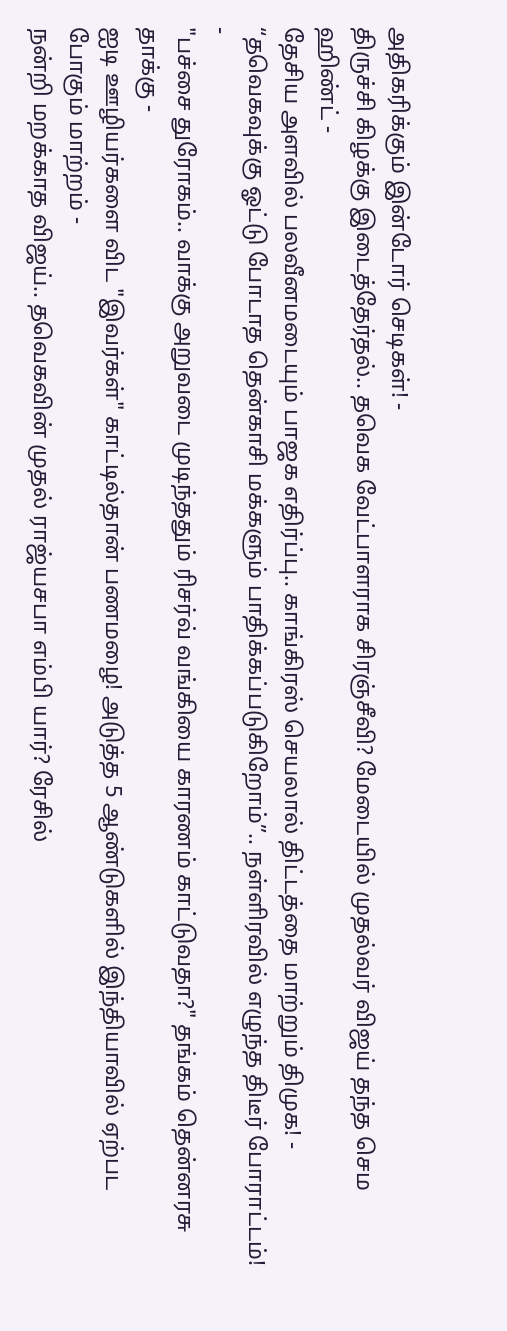அதிகரிக்கும் இன்டோர் செடிகள்! -
திருச்சி கிழக்கு இடைத்தேர்தல்.. தவெக வேட்பாளராக சிரஞ்சீவி? மேடையில் முதல்வர் விஜய் தந்த செம ஹிண்ட் -
தேசிய அளவில் பலவீனமடையும் பாஜக எதிர்ப்பு.. காங்கிரஸ் செயலால் திட்டத்தை மாற்றும் திமுக! -
“தவெகவுக்கு ஓட்டு போடாத தென்காசி மக்களும் பாதிக்கப்படுகிறோம்”.. நள்ளிரவில் எழுந்த திடீர் போராட்டம்! -
"பச்சை துரோகம்.. வாக்கு அறுவடை முடிந்ததும் ரிசர்வ் வங்கியை காரணம் காட்டுவதா?" தங்கம் தென்னரசு தாக்கு -
ஐடி ஊழியர்களை விட "இவர்கள்" காட்டில்தான் பணமழை! அடுத்த 5 ஆண்டுகளில் இந்தியாவில் ஏற்பட போகும் மாற்றம் -
நன்றி மறக்காத விஜய்.. தவெகவின் முதல் ராஜ்யசபா எம்பி யார்? ரேசில்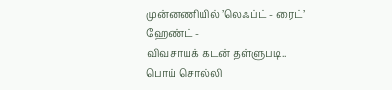முன்னணியில் ’லெஃப்ட் - ரைட்’ ஹேண்ட் -
விவசாயக் கடன் தள்ளுபடி.. பொய் சொல்லி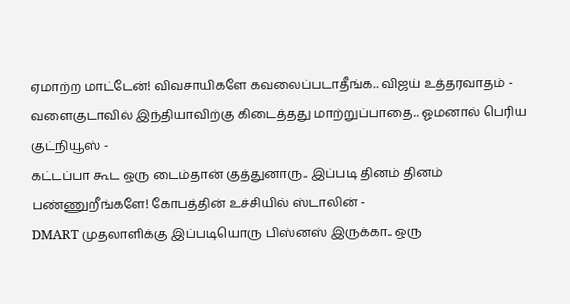ஏமாற்ற மாட்டேன்! விவசாயிகளே கவலைப்படாதீங்க.. விஜய் உத்தரவாதம் -
வளைகுடாவில் இந்தியாவிற்கு கிடைத்தது மாற்றுப்பாதை.. ஓமனால் பெரிய குட்நியூஸ் -
கட்டப்பா கூட ஒரு டைம்தான் குத்துனாரு.. இப்படி தினம் தினம் பண்ணுறீங்களே! கோபத்தின் உச்சியில் ஸ்டாலின் -
DMART முதலாளிக்கு இப்படியொரு பிஸ்னஸ் இருக்கா.. ஒரு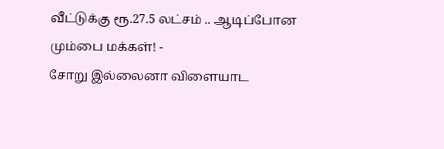வீட்டுக்கு ரூ.27.5 லட்சம் .. ஆடிப்போன மும்பை மக்கள்! -
சோறு இல்லைனா விளையாட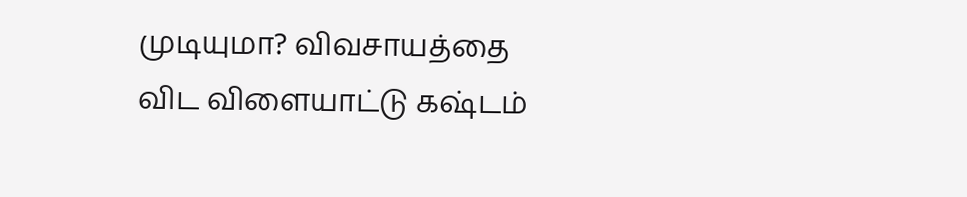முடியுமா? விவசாயத்தை விட விளையாட்டு கஷ்டம்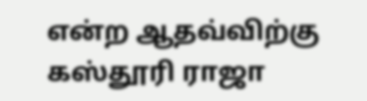என்ற ஆதவ்விற்கு கஸ்தூரி ராஜா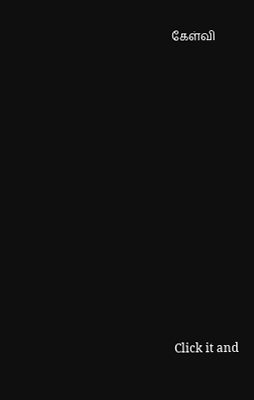கேள்வி












Click it and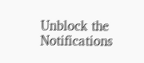Unblock the Notifications